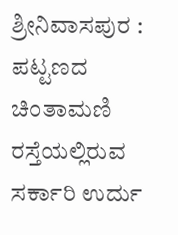ಶ್ರೀನಿವಾಸಪುರ : ಪಟ್ಟಣದ ಚಿಂತಾಮಣಿ ರಸ್ತೆಯಲ್ಲಿರುವ ಸರ್ಕಾರಿ ಉರ್ದು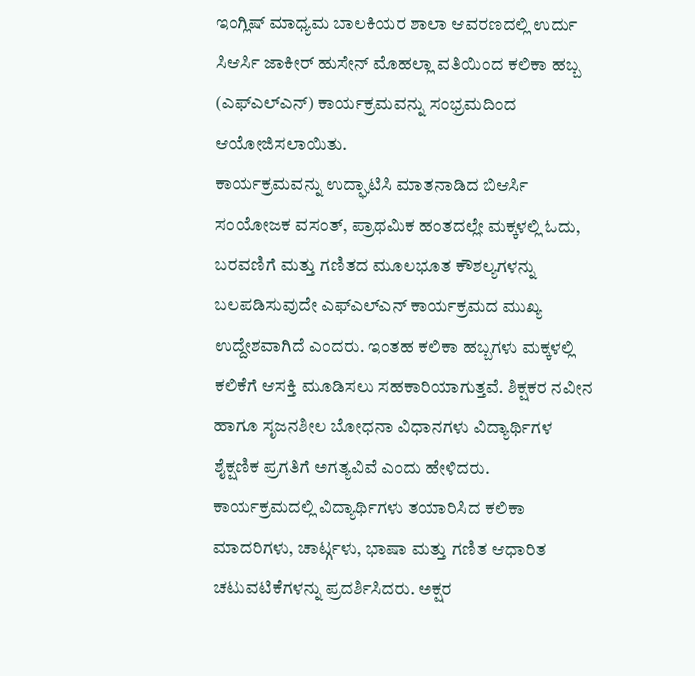ಇಂಗ್ಲಿಷ್ ಮಾಧ್ಯಮ ಬಾಲಕಿಯರ ಶಾಲಾ ಆವರಣದಲ್ಲಿ ಉರ್ದು ಸಿಆರ್ಸಿ ಜಾಕೀರ್ ಹುಸೇನ್ ಮೊಹಲ್ಲಾ ವತಿಯಿಂದ ಕಲಿಕಾ ಹಬ್ಬ (ಎಫ್ಎಲ್ಎನ್) ಕಾರ್ಯಕ್ರಮವನ್ನು ಸಂಭ್ರಮದಿಂದ ಆಯೋಜಿಸಲಾಯಿತು.
ಕಾರ್ಯಕ್ರಮವನ್ನು ಉದ್ಘಾಟಿಸಿ ಮಾತನಾಡಿದ ಬಿಆರ್ಸಿ ಸಂಯೋಜಕ ವಸಂತ್, ಪ್ರಾಥಮಿಕ ಹಂತದಲ್ಲೇ ಮಕ್ಕಳಲ್ಲಿ ಓದು, ಬರವಣಿಗೆ ಮತ್ತು ಗಣಿತದ ಮೂಲಭೂತ ಕೌಶಲ್ಯಗಳನ್ನು ಬಲಪಡಿಸುವುದೇ ಎಫ್ಎಲ್ಎನ್ ಕಾರ್ಯಕ್ರಮದ ಮುಖ್ಯ ಉದ್ದೇಶವಾಗಿದೆ ಎಂದರು. ಇಂತಹ ಕಲಿಕಾ ಹಬ್ಬಗಳು ಮಕ್ಕಳಲ್ಲಿ ಕಲಿಕೆಗೆ ಆಸಕ್ತಿ ಮೂಡಿಸಲು ಸಹಕಾರಿಯಾಗುತ್ತವೆ. ಶಿಕ್ಷಕರ ನವೀನ ಹಾಗೂ ಸೃಜನಶೀಲ ಬೋಧನಾ ವಿಧಾನಗಳು ವಿದ್ಯಾರ್ಥಿಗಳ ಶೈಕ್ಷಣಿಕ ಪ್ರಗತಿಗೆ ಅಗತ್ಯವಿವೆ ಎಂದು ಹೇಳಿದರು.
ಕಾರ್ಯಕ್ರಮದಲ್ಲಿ ವಿದ್ಯಾರ್ಥಿಗಳು ತಯಾರಿಸಿದ ಕಲಿಕಾ ಮಾದರಿಗಳು, ಚಾರ್ಟ್ಗಳು, ಭಾಷಾ ಮತ್ತು ಗಣಿತ ಆಧಾರಿತ ಚಟುವಟಿಕೆಗಳನ್ನು ಪ್ರದರ್ಶಿಸಿದರು. ಅಕ್ಷರ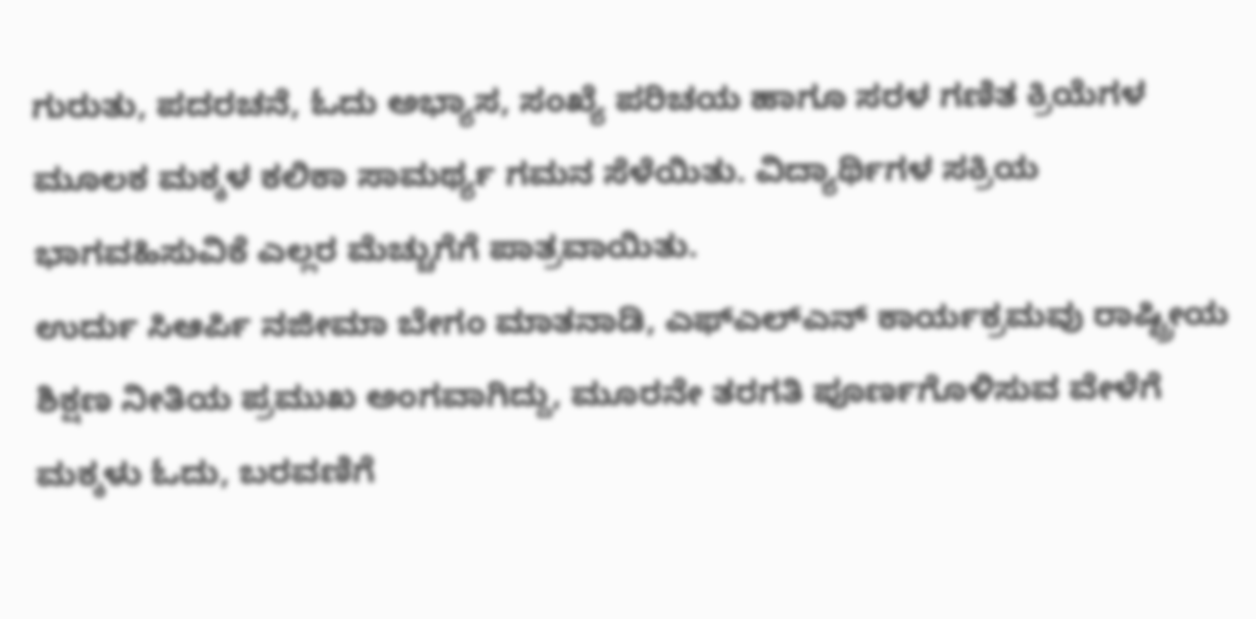ಗುರುತು, ಪದರಚನೆ, ಓದು ಅಭ್ಯಾಸ, ಸಂಖ್ಯೆ ಪರಿಚಯ ಹಾಗೂ ಸರಳ ಗಣಿತ ಕ್ರಿಯೆಗಳ ಮೂಲಕ ಮಕ್ಕಳ ಕಲಿಕಾ ಸಾಮರ್ಥ್ಯ ಗಮನ ಸೆಳೆಯಿತು. ವಿದ್ಯಾರ್ಥಿಗಳ ಸಕ್ರಿಯ ಭಾಗವಹಿಸುವಿಕೆ ಎಲ್ಲರ ಮೆಚ್ಚುಗೆಗೆ ಪಾತ್ರವಾಯಿತು.
ಉರ್ದು ಸಿಆರ್ಪಿ ನಜೀಮಾ ಬೇಗಂ ಮಾತನಾಡಿ, ಎಫ್ಎಲ್ಎನ್ ಕಾರ್ಯಕ್ರಮವು ರಾಷ್ಟ್ರೀಯ ಶಿಕ್ಷಣ ನೀತಿಯ ಪ್ರಮುಖ ಅಂಗವಾಗಿದ್ದು, ಮೂರನೇ ತರಗತಿ ಪೂರ್ಣಗೊಳಿಸುವ ವೇಳೆಗೆ ಮಕ್ಕಳು ಓದು, ಬರವಣಿಗೆ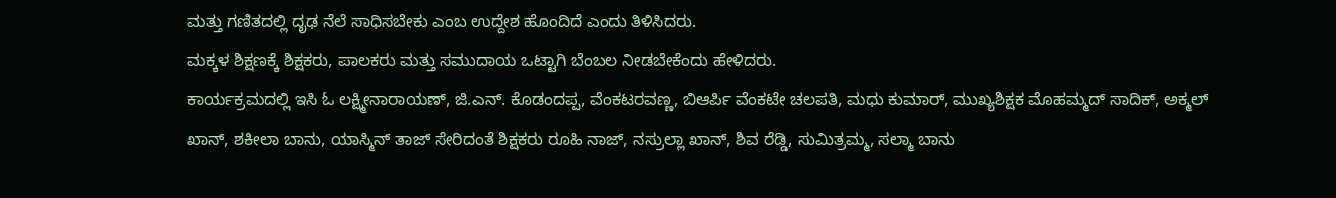ಮತ್ತು ಗಣಿತದಲ್ಲಿ ದೃಢ ನೆಲೆ ಸಾಧಿಸಬೇಕು ಎಂಬ ಉದ್ದೇಶ ಹೊಂದಿದೆ ಎಂದು ತಿಳಿಸಿದರು.
ಮಕ್ಕಳ ಶಿಕ್ಷಣಕ್ಕೆ ಶಿಕ್ಷಕರು, ಪಾಲಕರು ಮತ್ತು ಸಮುದಾಯ ಒಟ್ಟಾಗಿ ಬೆಂಬಲ ನೀಡಬೇಕೆಂದು ಹೇಳಿದರು.
ಕಾರ್ಯಕ್ರಮದಲ್ಲಿ ಇಸಿ ಓ ಲಕ್ಷ್ಮೀನಾರಾಯಣ್, ಜಿ.ಎನ್. ಕೊಡಂದಪ್ಪ, ವೆಂಕಟರವಣ್ಣ, ಬಿಆರ್ಪಿ ವೆಂಕಟೇ ಚಲಪತಿ, ಮಧು ಕುಮಾರ್, ಮುಖ್ಯಶಿಕ್ಷಕ ಮೊಹಮ್ಮದ್ ಸಾದಿಕ್, ಅಕ್ಮಲ್ ಖಾನ್, ಶಕೀಲಾ ಬಾನು, ಯಾಸ್ಮಿನ್ ತಾಜ್ ಸೇರಿದಂತೆ ಶಿಕ್ಷಕರು ರೂಹಿ ನಾಜ್, ನಸ್ರುಲ್ಲಾ ಖಾನ್, ಶಿವ ರೆಡ್ಡಿ, ಸುಮಿತ್ರಮ್ಮ, ಸಲ್ಮಾ ಬಾನು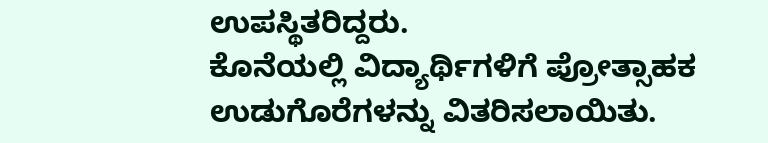ಉಪಸ್ಥಿತರಿದ್ದರು.
ಕೊನೆಯಲ್ಲಿ ವಿದ್ಯಾರ್ಥಿಗಳಿಗೆ ಪ್ರೋತ್ಸಾಹಕ ಉಡುಗೊರೆಗಳನ್ನು ವಿತರಿಸಲಾಯಿತು.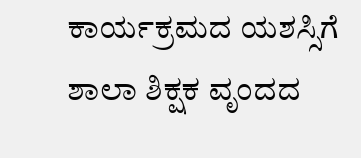ಕಾರ್ಯಕ್ರಮದ ಯಶಸ್ಸಿಗೆ ಶಾಲಾ ಶಿಕ್ಷಕ ವೃಂದದ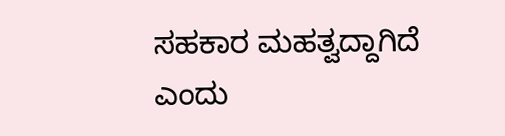ಸಹಕಾರ ಮಹತ್ವದ್ದಾಗಿದೆ ಎಂದು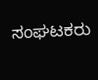ಸಂಘಟಕರು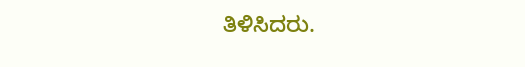ತಿಳಿಸಿದರು.